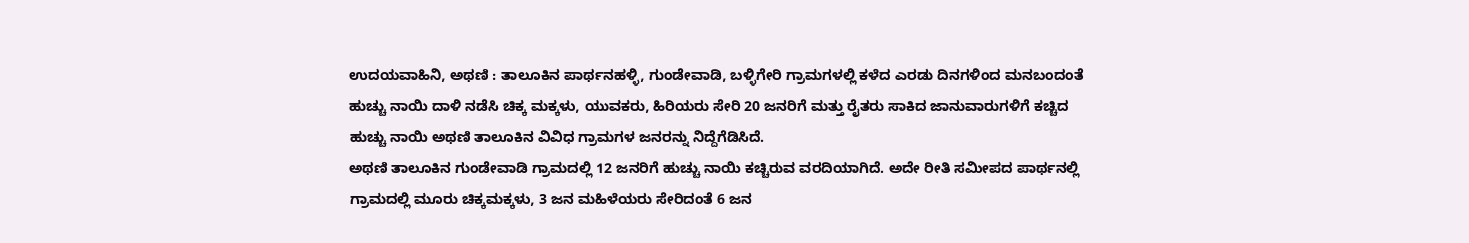ಉದಯವಾಹಿನಿ, ಅಥಣಿ : ತಾಲೂಕಿನ ಪಾರ್ಥನಹಳ್ಳಿ, ಗುಂಡೇವಾಡಿ, ಬಳ್ಳಿಗೇರಿ ಗ್ರಾಮಗಳಲ್ಲಿ ಕಳೆದ ಎರಡು ದಿನಗಳಿಂದ ಮನಬಂದಂತೆ ಹುಚ್ಚು ನಾಯಿ ದಾಳಿ ನಡೆಸಿ ಚಿಕ್ಕ ಮಕ್ಕಳು, ಯುವಕರು, ಹಿರಿಯರು ಸೇರಿ 20 ಜನರಿಗೆ ಮತ್ತು ರೈತರು ಸಾಕಿದ ಜಾನುವಾರುಗಳಿಗೆ ಕಚ್ಚಿದ ಹುಚ್ಚು ನಾಯಿ ಅಥಣಿ ತಾಲೂಕಿನ ವಿವಿಧ ಗ್ರಾಮಗಳ ಜನರನ್ನು ನಿದ್ದೆಗೆಡಿಸಿದೆ.
ಅಥಣಿ ತಾಲೂಕಿನ ಗುಂಡೇವಾಡಿ ಗ್ರಾಮದಲ್ಲಿ 12 ಜನರಿಗೆ ಹುಚ್ಚು ನಾಯಿ ಕಚ್ಚಿರುವ ವರದಿಯಾಗಿದೆ. ಅದೇ ರೀತಿ ಸಮೀಪದ ಪಾರ್ಥನಲ್ಲಿ ಗ್ರಾಮದಲ್ಲಿ ಮೂರು ಚಿಕ್ಕಮಕ್ಕಳು, 3 ಜನ ಮಹಿಳೆಯರು ಸೇರಿದಂತೆ 6 ಜನ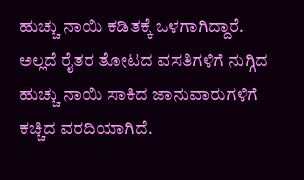ಹುಚ್ಚು ನಾಯಿ ಕಡಿತಕ್ಕೆ ಒಳಗಾಗಿದ್ದಾರೆ. ಅಲ್ಲದೆ ರೈತರ ತೋಟದ ವಸತಿಗಳಿಗೆ ನುಗ್ಗಿದ ಹುಚ್ಚು ನಾಯಿ ಸಾಕಿದ ಜಾನುವಾರುಗಳಿಗೆ ಕಚ್ಚಿದ ವರದಿಯಾಗಿದೆ.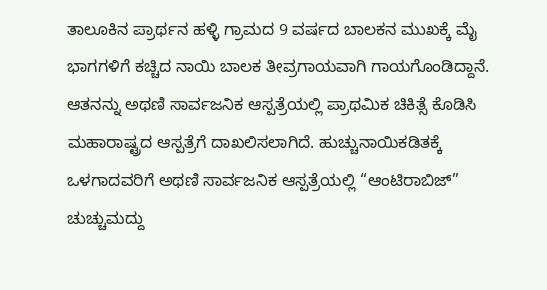ತಾಲೂಕಿನ ಪ್ರಾರ್ಥನ ಹಳ್ಳಿ ಗ್ರಾಮದ 9 ವರ್ಷದ ಬಾಲಕನ ಮುಖಕ್ಕೆ ಮೈ ಭಾಗಗಳಿಗೆ ಕಚ್ಚಿದ ನಾಯಿ ಬಾಲಕ ತೀವ್ರಗಾಯವಾಗಿ ಗಾಯಗೊಂಡಿದ್ದಾನೆ. ಆತನನ್ನು ಅಥಣಿ ಸಾರ್ವಜನಿಕ ಆಸ್ಪತ್ರೆಯಲ್ಲಿ ಪ್ರಾಥಮಿಕ ಚಿಕಿತ್ಸೆ ಕೊಡಿಸಿ ಮಹಾರಾಷ್ಟ್ರದ ಆಸ್ಪತ್ರೆಗೆ ದಾಖಲಿಸಲಾಗಿದೆ. ಹುಚ್ಚುನಾಯಿಕಡಿತಕ್ಕೆ ಒಳಗಾದವರಿಗೆ ಅಥಣಿ ಸಾರ್ವಜನಿಕ ಆಸ್ಪತ್ರೆಯಲ್ಲಿ “ಆಂಟಿರಾಬಿಜ್” ಚುಚ್ಚುಮದ್ದು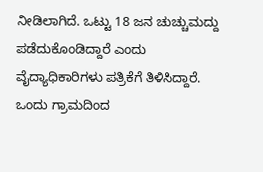ನೀಡಿಲಾಗಿದೆ. ಒಟ್ಟು 18 ಜನ ಚುಚ್ಚುಮದ್ದು ಪಡೆದುಕೊಂಡಿದ್ದಾರೆ ಎಂದು ವೈದ್ಯಾಧಿಕಾರಿಗಳು ಪತ್ರಿಕೆಗೆ ತಿಳಿಸಿದ್ದಾರೆ. ಒಂದು ಗ್ರಾಮದಿಂದ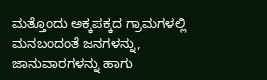ಮತ್ತೊಂದು ಅಕ್ಕಪಕ್ಕದ ಗ್ರಾಮಗಳಲ್ಲಿ ಮನಬಂದಂತೆ ಜನಗಳನ್ನು, ಜಾನುವಾರಗಳನ್ನು ಹಾಗು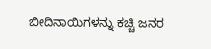ಬೀದಿನಾಯಿಗಳನ್ನು ಕಚ್ಚಿ ಜನರ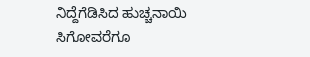ನಿದ್ದೆಗೆಡಿಸಿದ ಹುಚ್ಚನಾಯಿ ಸಿಗೋವರೆಗೂ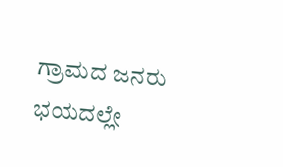ಗ್ರಾಮದ ಜನರು ಭಯದಲ್ಲೇ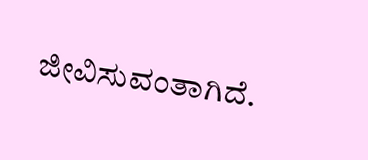ಜೀವಿಸುವಂತಾಗಿದೆ.